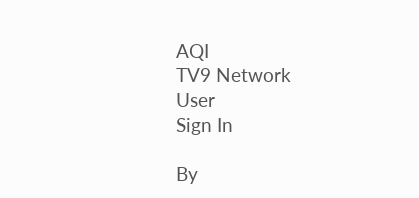AQI
TV9 Network
User
Sign In

By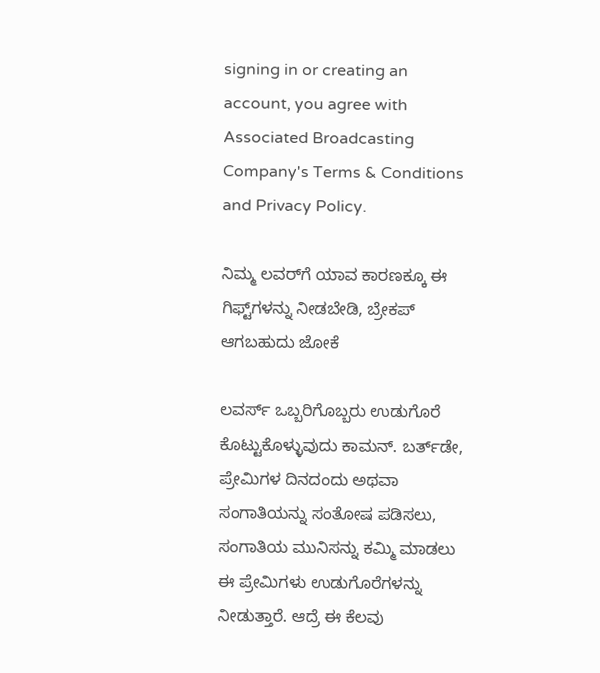signing in or creating an account, you agree with Associated Broadcasting Company's Terms & Conditions and Privacy Policy.

ನಿಮ್ಮ ಲವರ್‌ಗೆ ಯಾವ ಕಾರಣಕ್ಕೂ ಈ ಗಿಫ್ಟ್‌ಗಳನ್ನು ನೀಡಬೇಡಿ, ಬ್ರೇಕಪ್‌ ಆಗಬಹುದು ಜೋಕೆ

ಲವರ್ಸ್‌ ಒಬ್ಬರಿಗೊಬ್ಬರು ಉಡುಗೊರೆ ಕೊಟ್ಟುಕೊಳ್ಳುವುದು ಕಾಮನ್. ಬರ್ತ್‌ಡೇ, ಪ್ರೇಮಿಗಳ ದಿನದಂದು ಅಥವಾ ಸಂಗಾತಿಯನ್ನು ಸಂತೋಷ ಪಡಿಸಲು, ಸಂಗಾತಿಯ ಮುನಿಸನ್ನು ಕಮ್ಮಿ ಮಾಡಲು ಈ ಪ್ರೇಮಿಗಳು ಉಡುಗೊರೆಗಳನ್ನು ನೀಡುತ್ತಾರೆ. ಆದ್ರೆ ಈ ಕೆಲವು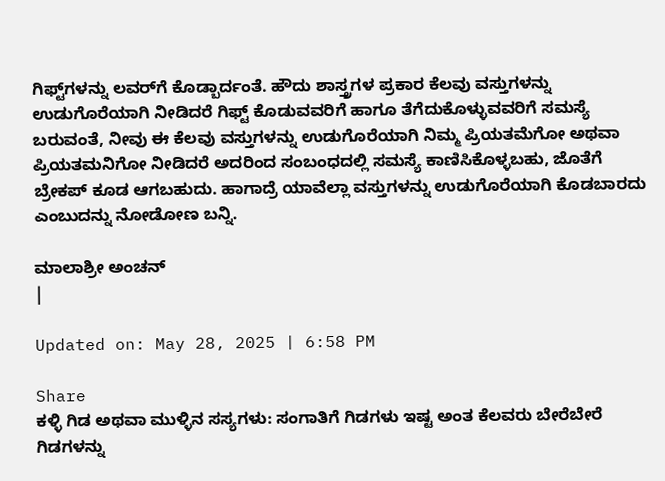ಗಿಫ್ಟ್‌ಗಳನ್ನು ಲವರ್‌ಗೆ ಕೊಡ್ಬಾರ್ದಂತೆ. ಹೌದು ಶಾಸ್ತ್ರಗಳ ಪ್ರಕಾರ ಕೆಲವು ವಸ್ತುಗಳನ್ನು ಉಡುಗೊರೆಯಾಗಿ ನೀಡಿದರೆ ಗಿಫ್ಟ್ ಕೊಡುವವರಿಗೆ ಹಾಗೂ ತೆಗೆದುಕೊಳ್ಳುವವರಿಗೆ ಸಮಸ್ಯೆ ಬರುವಂತೆ, ನೀವು ಈ ಕೆಲವು ವಸ್ತುಗಳನ್ನು ಉಡುಗೊರೆಯಾಗಿ ನಿಮ್ಮ ಪ್ರಿಯತಮೆಗೋ ಅಥವಾ ಪ್ರಿಯತಮನಿಗೋ ನೀಡಿದರೆ ಅದರಿಂದ ಸಂಬಂಧದಲ್ಲಿ ಸಮಸ್ಯೆ ಕಾಣಿಸಿಕೊಳ್ಳಬಹು, ಜೊತೆಗೆ ಬ್ರೇಕಪ್‌ ಕೂಡ ಆಗಬಹುದು. ಹಾಗಾದ್ರೆ ಯಾವೆಲ್ಲಾ ವಸ್ತುಗಳನ್ನು ಉಡುಗೊರೆಯಾಗಿ ಕೊಡಬಾರದು ಎಂಬುದನ್ನು ನೋಡೋಣ ಬನ್ನಿ.

ಮಾಲಾಶ್ರೀ ಅಂಚನ್
|

Updated on: May 28, 2025 | 6:58 PM

Share
ಕಳ್ಳಿ ಗಿಡ ಅಥವಾ ಮುಳ್ಳಿನ ಸಸ್ಯಗಳು: ಸಂಗಾತಿಗೆ ಗಿಡಗಳು ಇಷ್ಟ ಅಂತ ಕೆಲವರು ಬೇರೆಬೇರೆ ಗಿಡಗಳನ್ನು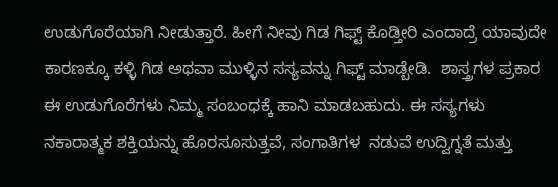ಉಡುಗೊರೆಯಾಗಿ ನೀಡುತ್ತಾರೆ. ಹೀಗೆ ನೀವು ಗಿಡ ಗಿಫ್ಟ್‌ ಕೊಡ್ತೀರಿ ಎಂದಾದ್ರೆ ಯಾವುದೇ ಕಾರಣಕ್ಕೂ ಕಳ್ಳಿ ಗಿಡ ಅಥವಾ ಮುಳ್ಳಿನ ಸಸ್ಯವನ್ನು ಗಿಫ್ಟ್‌ ಮಾಡ್ಬೇಡಿ.  ಶಾಸ್ತ್ರಗಳ ಪ್ರಕಾರ ಈ ಉಡುಗೊರೆಗಳು ನಿಮ್ಮ ಸಂಬಂಧಕ್ಕೆ ಹಾನಿ ಮಾಡಬಹುದು. ಈ ಸಸ್ಯಗಳು ನಕಾರಾತ್ಮಕ ಶಕ್ತಿಯನ್ನು ಹೊರಸೂಸುತ್ತವೆ, ಸಂಗಾತಿಗಳ  ನಡುವೆ ಉದ್ವಿಗ್ನತೆ ಮತ್ತು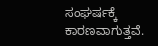ಸಂಘರ್ಷಕ್ಕೆ ಕಾರಣವಾಗುತ್ತವೆ.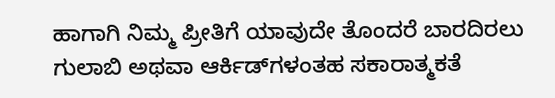ಹಾಗಾಗಿ ನಿಮ್ಮ ಪ್ರೀತಿಗೆ ಯಾವುದೇ ತೊಂದರೆ ಬಾರದಿರಲು ಗುಲಾಬಿ ಅಥವಾ ಆರ್ಕಿಡ್‌ಗಳಂತಹ ಸಕಾರಾತ್ಮಕತೆ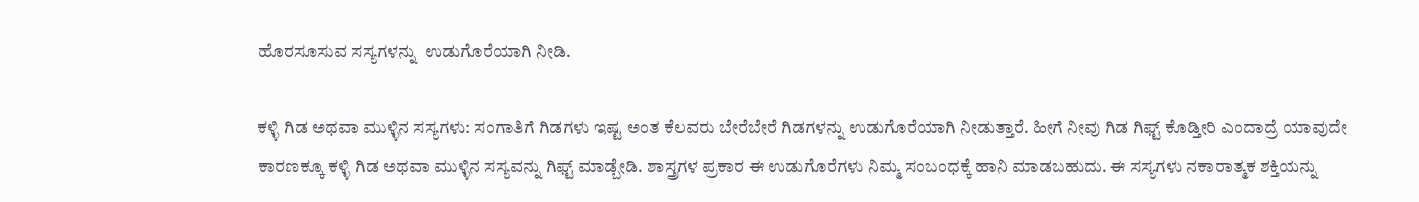ಹೊರಸೂಸುವ ಸಸ್ಯಗಳನ್ನು  ಉಡುಗೊರೆಯಾಗಿ ನೀಡಿ.

ಕಳ್ಳಿ ಗಿಡ ಅಥವಾ ಮುಳ್ಳಿನ ಸಸ್ಯಗಳು: ಸಂಗಾತಿಗೆ ಗಿಡಗಳು ಇಷ್ಟ ಅಂತ ಕೆಲವರು ಬೇರೆಬೇರೆ ಗಿಡಗಳನ್ನು ಉಡುಗೊರೆಯಾಗಿ ನೀಡುತ್ತಾರೆ. ಹೀಗೆ ನೀವು ಗಿಡ ಗಿಫ್ಟ್‌ ಕೊಡ್ತೀರಿ ಎಂದಾದ್ರೆ ಯಾವುದೇ ಕಾರಣಕ್ಕೂ ಕಳ್ಳಿ ಗಿಡ ಅಥವಾ ಮುಳ್ಳಿನ ಸಸ್ಯವನ್ನು ಗಿಫ್ಟ್‌ ಮಾಡ್ಬೇಡಿ. ಶಾಸ್ತ್ರಗಳ ಪ್ರಕಾರ ಈ ಉಡುಗೊರೆಗಳು ನಿಮ್ಮ ಸಂಬಂಧಕ್ಕೆ ಹಾನಿ ಮಾಡಬಹುದು. ಈ ಸಸ್ಯಗಳು ನಕಾರಾತ್ಮಕ ಶಕ್ತಿಯನ್ನು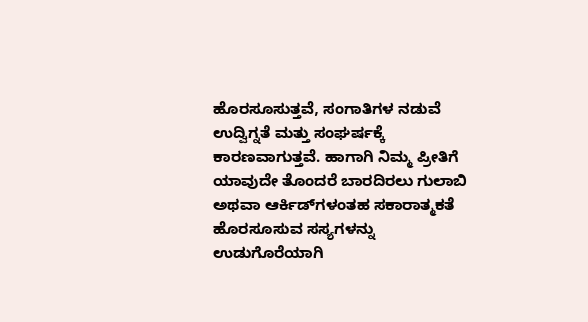ಹೊರಸೂಸುತ್ತವೆ, ಸಂಗಾತಿಗಳ ನಡುವೆ ಉದ್ವಿಗ್ನತೆ ಮತ್ತು ಸಂಘರ್ಷಕ್ಕೆ ಕಾರಣವಾಗುತ್ತವೆ. ಹಾಗಾಗಿ ನಿಮ್ಮ ಪ್ರೀತಿಗೆ ಯಾವುದೇ ತೊಂದರೆ ಬಾರದಿರಲು ಗುಲಾಬಿ ಅಥವಾ ಆರ್ಕಿಡ್‌ಗಳಂತಹ ಸಕಾರಾತ್ಮಕತೆ ಹೊರಸೂಸುವ ಸಸ್ಯಗಳನ್ನು ಉಡುಗೊರೆಯಾಗಿ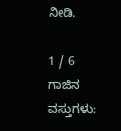ನೀಡಿ.

1 / 6
ಗಾಜಿನ ವಸ್ತುಗಳು: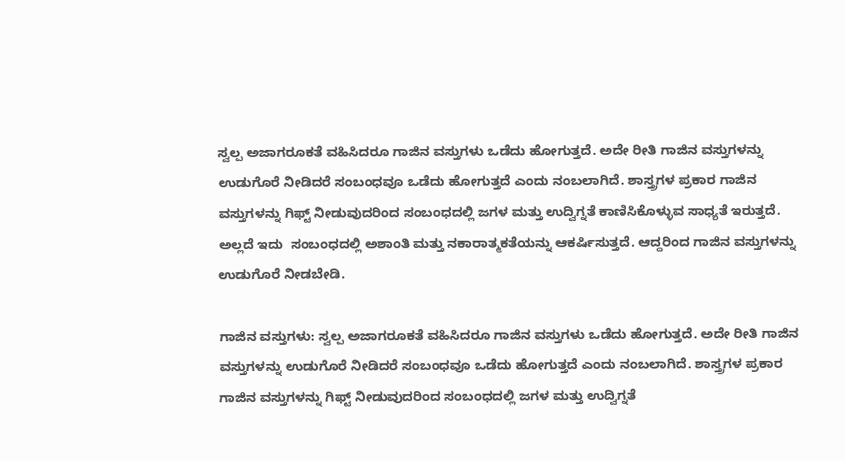ಸ್ವಲ್ಪ ಅಜಾಗರೂಕತೆ ವಹಿಸಿದರೂ ಗಾಜಿನ ವಸ್ತುಗಳು ಒಡೆದು ಹೋಗುತ್ತದೆ. ಅದೇ ರೀತಿ ಗಾಜಿನ ವಸ್ತುಗಳನ್ನು ಉಡುಗೊರೆ ನೀಡಿದರೆ ಸಂಬಂಧವೂ ಒಡೆದು ಹೋಗುತ್ತದೆ ಎಂದು ನಂಬಲಾಗಿದೆ. ಶಾಸ್ತ್ರಗಳ ಪ್ರಕಾರ ಗಾಜಿನ ವಸ್ತುಗಳನ್ನು ಗಿಫ್ಟ್‌ ನೀಡುವುದರಿಂದ ಸಂಬಂಧದಲ್ಲಿ ಜಗಳ ಮತ್ತು ಉದ್ವಿಗ್ನತೆ ಕಾಣಿಸಿಕೊಳ್ಳುವ ಸಾಧ್ಯತೆ ಇರುತ್ತದೆ. ಅಲ್ಲದೆ ಇದು  ಸಂಬಂಧದಲ್ಲಿ ಅಶಾಂತಿ ಮತ್ತು ನಕಾರಾತ್ಮಕತೆಯನ್ನು ಆಕರ್ಷಿಸುತ್ತದೆ. ಆದ್ದರಿಂದ ಗಾಜಿನ ವಸ್ತುಗಳನ್ನು ಉಡುಗೊರೆ ನೀಡಬೇಡಿ.

ಗಾಜಿನ ವಸ್ತುಗಳು: ಸ್ವಲ್ಪ ಅಜಾಗರೂಕತೆ ವಹಿಸಿದರೂ ಗಾಜಿನ ವಸ್ತುಗಳು ಒಡೆದು ಹೋಗುತ್ತದೆ. ಅದೇ ರೀತಿ ಗಾಜಿನ ವಸ್ತುಗಳನ್ನು ಉಡುಗೊರೆ ನೀಡಿದರೆ ಸಂಬಂಧವೂ ಒಡೆದು ಹೋಗುತ್ತದೆ ಎಂದು ನಂಬಲಾಗಿದೆ. ಶಾಸ್ತ್ರಗಳ ಪ್ರಕಾರ ಗಾಜಿನ ವಸ್ತುಗಳನ್ನು ಗಿಫ್ಟ್‌ ನೀಡುವುದರಿಂದ ಸಂಬಂಧದಲ್ಲಿ ಜಗಳ ಮತ್ತು ಉದ್ವಿಗ್ನತೆ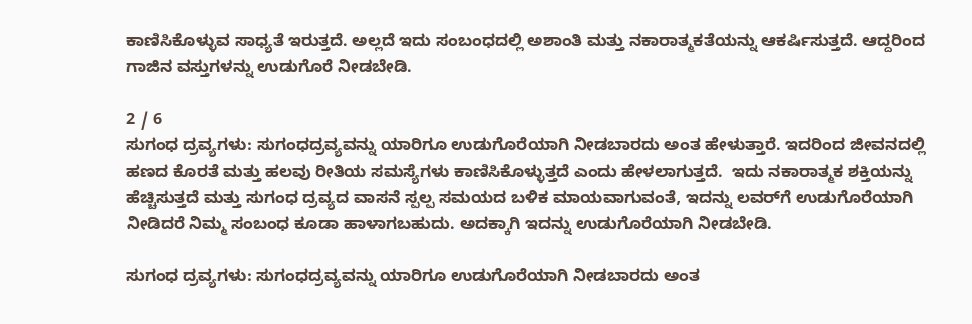ಕಾಣಿಸಿಕೊಳ್ಳುವ ಸಾಧ್ಯತೆ ಇರುತ್ತದೆ. ಅಲ್ಲದೆ ಇದು ಸಂಬಂಧದಲ್ಲಿ ಅಶಾಂತಿ ಮತ್ತು ನಕಾರಾತ್ಮಕತೆಯನ್ನು ಆಕರ್ಷಿಸುತ್ತದೆ. ಆದ್ದರಿಂದ ಗಾಜಿನ ವಸ್ತುಗಳನ್ನು ಉಡುಗೊರೆ ನೀಡಬೇಡಿ.

2 / 6
ಸುಗಂಧ ದ್ರವ್ಯಗಳು: ಸುಗಂಧದ್ರವ್ಯವನ್ನು ಯಾರಿಗೂ ಉಡುಗೊರೆಯಾಗಿ ನೀಡಬಾರದು ಅಂತ ಹೇಳುತ್ತಾರೆ. ಇದರಿಂದ ಜೀವನದಲ್ಲಿ ಹಣದ ಕೊರತೆ ಮತ್ತು ಹಲವು ರೀತಿಯ ಸಮಸ್ಯೆಗಳು ಕಾಣಿಸಿಕೊಳ್ಳುತ್ತದೆ ಎಂದು ಹೇಳಲಾಗುತ್ತದೆ.  ಇದು ನಕಾರಾತ್ಮಕ ಶಕ್ತಿಯನ್ನು ಹೆಚ್ಚಿಸುತ್ತದೆ ಮತ್ತು ಸುಗಂಧ ದ್ರವ್ಯದ ವಾಸನೆ ಸ್ಪಲ್ಪ ಸಮಯದ ಬಳಿಕ ಮಾಯವಾಗುವಂತೆ, ಇದನ್ನು ಲವರ್‌ಗೆ ಉಡುಗೊರೆಯಾಗಿ ನೀಡಿದರೆ ನಿಮ್ಮ ಸಂಬಂಧ ಕೂಡಾ ಹಾಳಾಗಬಹುದು. ಅದಕ್ಕಾಗಿ ಇದನ್ನು ಉಡುಗೊರೆಯಾಗಿ ನೀಡಬೇಡಿ.

ಸುಗಂಧ ದ್ರವ್ಯಗಳು: ಸುಗಂಧದ್ರವ್ಯವನ್ನು ಯಾರಿಗೂ ಉಡುಗೊರೆಯಾಗಿ ನೀಡಬಾರದು ಅಂತ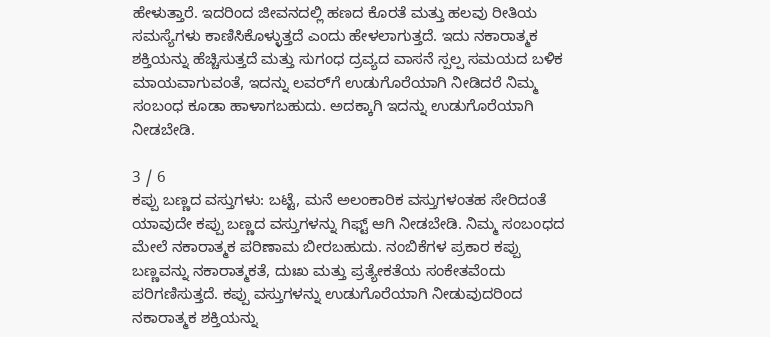ಹೇಳುತ್ತಾರೆ. ಇದರಿಂದ ಜೀವನದಲ್ಲಿ ಹಣದ ಕೊರತೆ ಮತ್ತು ಹಲವು ರೀತಿಯ ಸಮಸ್ಯೆಗಳು ಕಾಣಿಸಿಕೊಳ್ಳುತ್ತದೆ ಎಂದು ಹೇಳಲಾಗುತ್ತದೆ. ಇದು ನಕಾರಾತ್ಮಕ ಶಕ್ತಿಯನ್ನು ಹೆಚ್ಚಿಸುತ್ತದೆ ಮತ್ತು ಸುಗಂಧ ದ್ರವ್ಯದ ವಾಸನೆ ಸ್ಪಲ್ಪ ಸಮಯದ ಬಳಿಕ ಮಾಯವಾಗುವಂತೆ, ಇದನ್ನು ಲವರ್‌ಗೆ ಉಡುಗೊರೆಯಾಗಿ ನೀಡಿದರೆ ನಿಮ್ಮ ಸಂಬಂಧ ಕೂಡಾ ಹಾಳಾಗಬಹುದು. ಅದಕ್ಕಾಗಿ ಇದನ್ನು ಉಡುಗೊರೆಯಾಗಿ ನೀಡಬೇಡಿ.

3 / 6
ಕಪ್ಪು ಬಣ್ಣದ ವಸ್ತುಗಳು: ಬಟ್ಟೆ, ಮನೆ ಅಲಂಕಾರಿಕ ವಸ್ತುಗಳಂತಹ ಸೇರಿದಂತೆ ಯಾವುದೇ ಕಪ್ಪು ಬಣ್ಣದ ವಸ್ತುಗಳನ್ನು ಗಿಫ್ಟ್‌ ಆಗಿ ನೀಡಬೇಡಿ. ನಿಮ್ಮ ಸಂಬಂಧದ ಮೇಲೆ ನಕಾರಾತ್ಮಕ ಪರಿಣಾಮ ಬೀರಬಹುದು. ನಂಬಿಕೆಗಳ ಪ್ರಕಾರ ಕಪ್ಪು ಬಣ್ಣವನ್ನು ನಕಾರಾತ್ಮಕತೆ, ದುಃಖ ಮತ್ತು ಪ್ರತ್ಯೇಕತೆಯ ಸಂಕೇತವೆಂದು ಪರಿಗಣಿಸುತ್ತದೆ. ಕಪ್ಪು ವಸ್ತುಗಳನ್ನು ಉಡುಗೊರೆಯಾಗಿ ನೀಡುವುದರಿಂದ ನಕಾರಾತ್ಮಕ ಶಕ್ತಿಯನ್ನು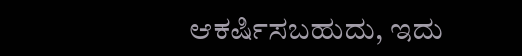ಆಕರ್ಷಿಸಬಹುದು, ಇದು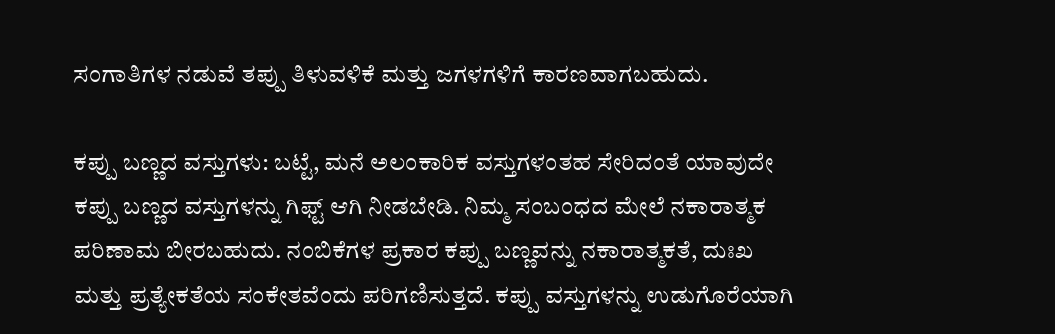ಸಂಗಾತಿಗಳ ನಡುವೆ ತಪ್ಪು ತಿಳುವಳಿಕೆ ಮತ್ತು ಜಗಳಗಳಿಗೆ ಕಾರಣವಾಗಬಹುದು.

ಕಪ್ಪು ಬಣ್ಣದ ವಸ್ತುಗಳು: ಬಟ್ಟೆ, ಮನೆ ಅಲಂಕಾರಿಕ ವಸ್ತುಗಳಂತಹ ಸೇರಿದಂತೆ ಯಾವುದೇ ಕಪ್ಪು ಬಣ್ಣದ ವಸ್ತುಗಳನ್ನು ಗಿಫ್ಟ್‌ ಆಗಿ ನೀಡಬೇಡಿ. ನಿಮ್ಮ ಸಂಬಂಧದ ಮೇಲೆ ನಕಾರಾತ್ಮಕ ಪರಿಣಾಮ ಬೀರಬಹುದು. ನಂಬಿಕೆಗಳ ಪ್ರಕಾರ ಕಪ್ಪು ಬಣ್ಣವನ್ನು ನಕಾರಾತ್ಮಕತೆ, ದುಃಖ ಮತ್ತು ಪ್ರತ್ಯೇಕತೆಯ ಸಂಕೇತವೆಂದು ಪರಿಗಣಿಸುತ್ತದೆ. ಕಪ್ಪು ವಸ್ತುಗಳನ್ನು ಉಡುಗೊರೆಯಾಗಿ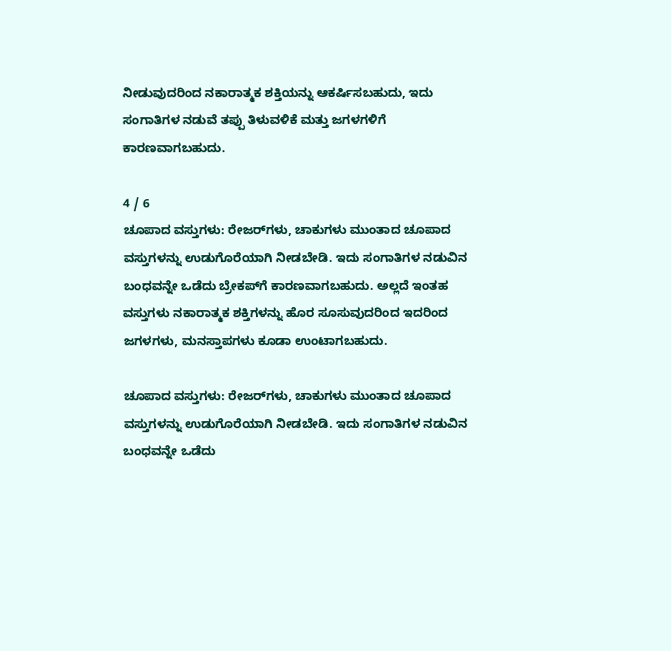ನೀಡುವುದರಿಂದ ನಕಾರಾತ್ಮಕ ಶಕ್ತಿಯನ್ನು ಆಕರ್ಷಿಸಬಹುದು, ಇದು ಸಂಗಾತಿಗಳ ನಡುವೆ ತಪ್ಪು ತಿಳುವಳಿಕೆ ಮತ್ತು ಜಗಳಗಳಿಗೆ ಕಾರಣವಾಗಬಹುದು.

4 / 6
ಚೂಪಾದ ವಸ್ತುಗಳು: ರೇಜರ್‌ಗಳು, ಚಾಕುಗಳು ಮುಂತಾದ ಚೂಪಾದ  ವಸ್ತುಗಳನ್ನು ಉಡುಗೊರೆಯಾಗಿ ನೀಡಬೇಡಿ. ಇದು ಸಂಗಾತಿಗಳ ನಡುವಿನ ಬಂಧವನ್ನೇ ಒಡೆದು ಬ್ರೇಕಪ್‌ಗೆ ಕಾರಣವಾಗಬಹುದು. ಅಲ್ಲದೆ ಇಂತಹ ವಸ್ತುಗಳು ನಕಾರಾತ್ಮಕ ಶಕ್ತಿಗಳನ್ನು ಹೊರ ಸೂಸುವುದರಿಂದ ಇದರಿಂದ ಜಗಳಗಳು, ಮನಸ್ತಾಪಗಳು ಕೂಡಾ ಉಂಟಾಗಬಹುದು.

ಚೂಪಾದ ವಸ್ತುಗಳು: ರೇಜರ್‌ಗಳು, ಚಾಕುಗಳು ಮುಂತಾದ ಚೂಪಾದ ವಸ್ತುಗಳನ್ನು ಉಡುಗೊರೆಯಾಗಿ ನೀಡಬೇಡಿ. ಇದು ಸಂಗಾತಿಗಳ ನಡುವಿನ ಬಂಧವನ್ನೇ ಒಡೆದು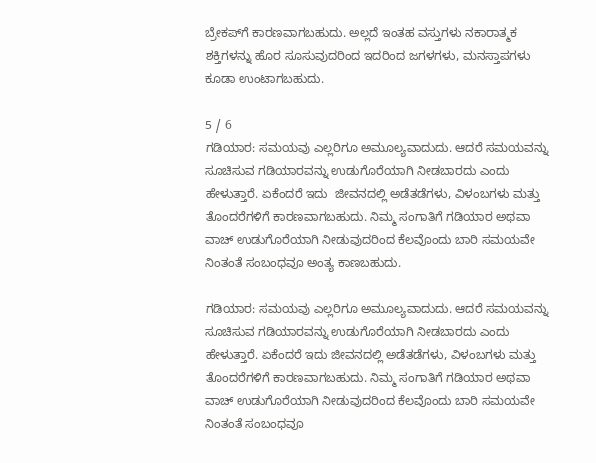ಬ್ರೇಕಪ್‌ಗೆ ಕಾರಣವಾಗಬಹುದು. ಅಲ್ಲದೆ ಇಂತಹ ವಸ್ತುಗಳು ನಕಾರಾತ್ಮಕ ಶಕ್ತಿಗಳನ್ನು ಹೊರ ಸೂಸುವುದರಿಂದ ಇದರಿಂದ ಜಗಳಗಳು, ಮನಸ್ತಾಪಗಳು ಕೂಡಾ ಉಂಟಾಗಬಹುದು.

5 / 6
ಗಡಿಯಾರ: ಸಮಯವು ಎಲ್ಲರಿಗೂ ಅಮೂಲ್ಯವಾದುದು. ಆದರೆ ಸಮಯವನ್ನು ಸೂಚಿಸುವ ಗಡಿಯಾರವನ್ನು ಉಡುಗೊರೆಯಾಗಿ ನೀಡಬಾರದು ಎಂದು ಹೇಳುತ್ತಾರೆ. ಏಕೆಂದರೆ ಇದು  ಜೀವನದಲ್ಲಿ ಅಡೆತಡೆಗಳು, ವಿಳಂಬಗಳು ಮತ್ತು ತೊಂದರೆಗಳಿಗೆ ಕಾರಣವಾಗಬಹುದು. ನಿಮ್ಮ ಸಂಗಾತಿಗೆ ಗಡಿಯಾರ ಅಥವಾ ವಾಚ್ ಉಡುಗೊರೆಯಾಗಿ ನೀಡುವುದರಿಂದ ಕೆಲವೊಂದು ಬಾರಿ ಸಮಯವೇ  ನಿಂತಂತೆ ಸಂಬಂಧವೂ ಅಂತ್ಯ ಕಾಣಬಹುದು.

ಗಡಿಯಾರ: ಸಮಯವು ಎಲ್ಲರಿಗೂ ಅಮೂಲ್ಯವಾದುದು. ಆದರೆ ಸಮಯವನ್ನು ಸೂಚಿಸುವ ಗಡಿಯಾರವನ್ನು ಉಡುಗೊರೆಯಾಗಿ ನೀಡಬಾರದು ಎಂದು ಹೇಳುತ್ತಾರೆ. ಏಕೆಂದರೆ ಇದು ಜೀವನದಲ್ಲಿ ಅಡೆತಡೆಗಳು, ವಿಳಂಬಗಳು ಮತ್ತು ತೊಂದರೆಗಳಿಗೆ ಕಾರಣವಾಗಬಹುದು. ನಿಮ್ಮ ಸಂಗಾತಿಗೆ ಗಡಿಯಾರ ಅಥವಾ ವಾಚ್ ಉಡುಗೊರೆಯಾಗಿ ನೀಡುವುದರಿಂದ ಕೆಲವೊಂದು ಬಾರಿ ಸಮಯವೇ ನಿಂತಂತೆ ಸಂಬಂಧವೂ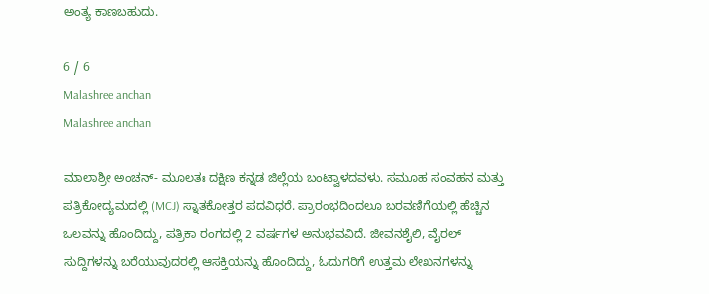ಅಂತ್ಯ ಕಾಣಬಹುದು.

6 / 6
Malashree anchan
Malashree anchan

ಮಾಲಾಶ್ರೀ ಅಂಚನ್- ಮೂಲತಃ ದಕ್ಷಿಣ ಕನ್ನಡ ಜಿಲ್ಲೆಯ ಬಂಟ್ವಾಳದವಳು. ಸಮೂಹ ಸಂವಹನ ಮತ್ತು ಪತ್ರಿಕೋದ್ಯಮದಲ್ಲಿ (MCJ) ಸ್ನಾತಕೋತ್ತರ ಪದವಿಧರೆ. ಪ್ರಾರಂಭದಿಂದಲೂ ಬರವಣಿಗೆಯಲ್ಲಿ ಹೆಚ್ಚಿನ ಒಲವನ್ನು ಹೊಂದಿದ್ದು, ಪತ್ರಿಕಾ ರಂಗದಲ್ಲಿ 2 ವರ್ಷಗಳ ಅನುಭವವಿದೆ. ಜೀವನಶೈಲಿ, ವೈರಲ್ ಸುದ್ದಿಗಳನ್ನು ಬರೆಯುವುದರಲ್ಲಿ ಆಸಕ್ತಿಯನ್ನು ಹೊಂದಿದ್ದು, ಓದುಗರಿಗೆ ಉತ್ತಮ ಲೇಖನಗಳನ್ನು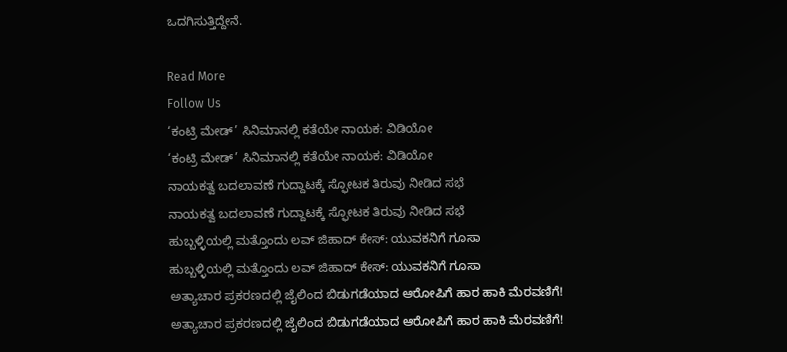ಒದಗಿಸುತ್ತಿದ್ದೇನೆ.

Read More
Follow Us
‘ಕಂಟ್ರಿ ಮೇಡ್’ ಸಿನಿಮಾನಲ್ಲಿ ಕತೆಯೇ ನಾಯಕ: ವಿಡಿಯೋ
‘ಕಂಟ್ರಿ ಮೇಡ್’ ಸಿನಿಮಾನಲ್ಲಿ ಕತೆಯೇ ನಾಯಕ: ವಿಡಿಯೋ
ನಾಯಕತ್ವ ಬದಲಾವಣೆ ಗುದ್ದಾಟಕ್ಕೆ ಸ್ಫೋಟಕ ತಿರುವು ನೀಡಿದ ಸಭೆ
ನಾಯಕತ್ವ ಬದಲಾವಣೆ ಗುದ್ದಾಟಕ್ಕೆ ಸ್ಫೋಟಕ ತಿರುವು ನೀಡಿದ ಸಭೆ
ಹುಬ್ಬಳ್ಳಿಯಲ್ಲಿ ಮತ್ತೊಂದು ಲವ್ ಜಿಹಾದ್ ಕೇಸ್: ಯುವಕನಿಗೆ ಗೂಸಾ
ಹುಬ್ಬಳ್ಳಿಯಲ್ಲಿ ಮತ್ತೊಂದು ಲವ್ ಜಿಹಾದ್ ಕೇಸ್: ಯುವಕನಿಗೆ ಗೂಸಾ
ಅತ್ಯಾಚಾರ ಪ್ರಕರಣದಲ್ಲಿ ಜೈಲಿಂದ ಬಿಡುಗಡೆಯಾದ ಆರೋಪಿಗೆ ಹಾರ ಹಾಕಿ ಮೆರವಣಿಗೆ!
ಅತ್ಯಾಚಾರ ಪ್ರಕರಣದಲ್ಲಿ ಜೈಲಿಂದ ಬಿಡುಗಡೆಯಾದ ಆರೋಪಿಗೆ ಹಾರ ಹಾಕಿ ಮೆರವಣಿಗೆ!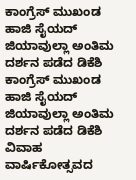ಕಾಂಗ್ರೆಸ್ ಮುಖಂಡ ಹಾಜಿ ಸೈಯದ್ ಜಿಯಾವುಲ್ಲಾ ಅಂತಿಮ ದರ್ಶನ ಪಡೆದ ಡಿಕೆಶಿ
ಕಾಂಗ್ರೆಸ್ ಮುಖಂಡ ಹಾಜಿ ಸೈಯದ್ ಜಿಯಾವುಲ್ಲಾ ಅಂತಿಮ ದರ್ಶನ ಪಡೆದ ಡಿಕೆಶಿ
ವಿವಾಹ ವಾರ್ಷಿಕೋತ್ಸವದ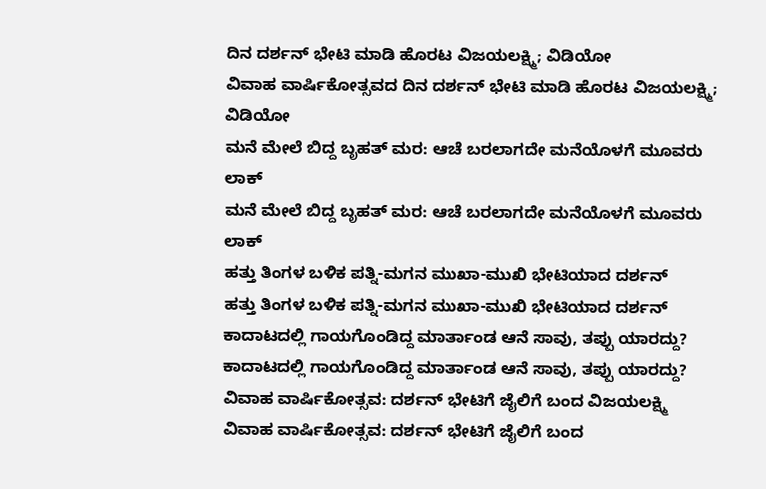ದಿನ ದರ್ಶನ್ ಭೇಟಿ ಮಾಡಿ ಹೊರಟ ವಿಜಯಲಕ್ಷ್ಮಿ; ವಿಡಿಯೋ
ವಿವಾಹ ವಾರ್ಷಿಕೋತ್ಸವದ ದಿನ ದರ್ಶನ್ ಭೇಟಿ ಮಾಡಿ ಹೊರಟ ವಿಜಯಲಕ್ಷ್ಮಿ; ವಿಡಿಯೋ
ಮನೆ ಮೇಲೆ ಬಿದ್ದ ಬೃಹತ್ ಮರ: ಆಚೆ ಬರಲಾಗದೇ ಮನೆಯೊಳಗೆ ಮೂವರು ಲಾಕ್
ಮನೆ ಮೇಲೆ ಬಿದ್ದ ಬೃಹತ್ ಮರ: ಆಚೆ ಬರಲಾಗದೇ ಮನೆಯೊಳಗೆ ಮೂವರು ಲಾಕ್
ಹತ್ತು ತಿಂಗಳ ಬಳಿಕ ಪತ್ನಿ-ಮಗನ ಮುಖಾ-ಮುಖಿ ಭೇಟಿಯಾದ ದರ್ಶನ್
ಹತ್ತು ತಿಂಗಳ ಬಳಿಕ ಪತ್ನಿ-ಮಗನ ಮುಖಾ-ಮುಖಿ ಭೇಟಿಯಾದ ದರ್ಶನ್
ಕಾದಾಟದಲ್ಲಿ ಗಾಯಗೊಂಡಿದ್ದ ಮಾರ್ತಾಂಡ ಆನೆ ಸಾವು, ತಪ್ಪು ಯಾರದ್ದು?
ಕಾದಾಟದಲ್ಲಿ ಗಾಯಗೊಂಡಿದ್ದ ಮಾರ್ತಾಂಡ ಆನೆ ಸಾವು, ತಪ್ಪು ಯಾರದ್ದು?
ವಿವಾಹ ವಾರ್ಷಿಕೋತ್ಸವ: ದರ್ಶನ್ ಭೇಟಿಗೆ ಜೈಲಿಗೆ ಬಂದ ವಿಜಯಲಕ್ಷ್ಮಿ
ವಿವಾಹ ವಾರ್ಷಿಕೋತ್ಸವ: ದರ್ಶನ್ ಭೇಟಿಗೆ ಜೈಲಿಗೆ ಬಂದ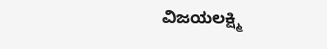ವಿಜಯಲಕ್ಷ್ಮಿ